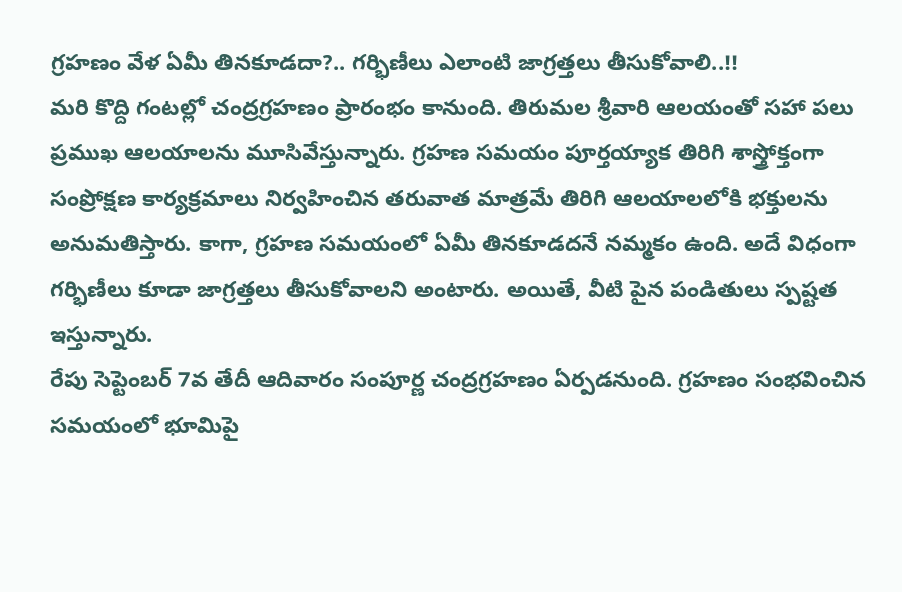గ్రహణం వేళ ఏమీ తినకూడదా?.. గర్భిణీలు ఎలాంటి జాగ్రత్తలు తీసుకోవాలి..!!
మరి కొద్ది గంటల్లో చంద్రగ్రహణం ప్రారంభం కానుంది. తిరుమల శ్రీవారి ఆలయంతో సహా పలు ప్రముఖ ఆలయాలను మూసివేస్తున్నారు. గ్రహణ సమయం పూర్తయ్యాక తిరిగి శాస్త్రోక్తంగా సంప్రోక్షణ కార్యక్రమాలు నిర్వహించిన తరువాత మాత్రమే తిరిగి ఆలయాలలోకి భక్తులను అనుమతిస్తారు. కాగా, గ్రహణ సమయంలో ఏమీ తినకూడదనే నమ్మకం ఉంది. అదే విధంగా గర్భిణీలు కూడా జాగ్రత్తలు తీసుకోవాలని అంటారు. అయితే, వీటి పైన పండితులు స్పష్టత ఇస్తున్నారు.
రేపు సెప్టెంబర్ 7వ తేదీ ఆదివారం సంపూర్ణ చంద్రగ్రహణం ఏర్పడనుంది. గ్రహణం సంభవించిన సమయంలో భూమిపై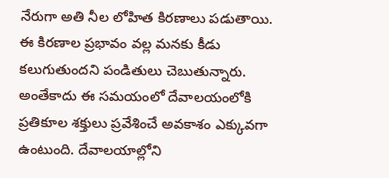నేరుగా అతి నీల లోహిత కిరణాలు పడుతాయి. ఈ కిరణాల ప్రభావం వల్ల మనకు కీడు కలుగుతుందని పండితులు చెబుతున్నారు. అంతేకాదు ఈ సమయంలో దేవాలయంలోకి ప్రతికూల శక్తులు ప్రవేశించే అవకాశం ఎక్కువగా ఉంటుంది. దేవాలయాల్లోని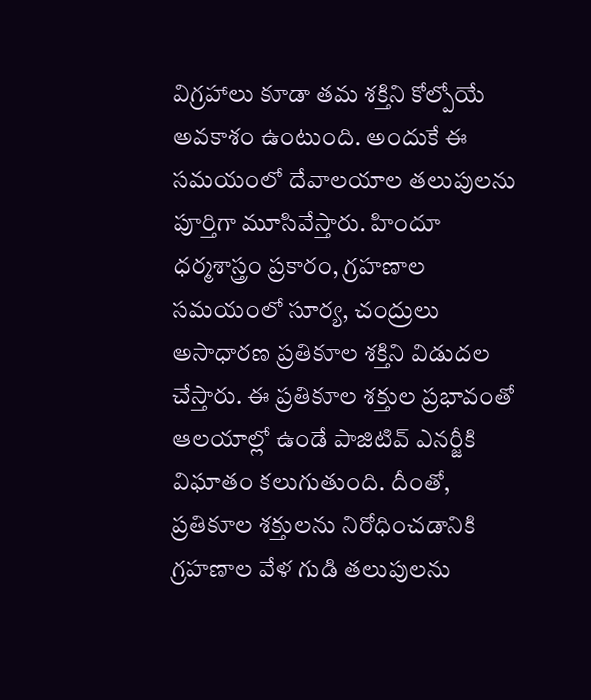విగ్రహాలు కూడా తమ శక్తిని కోల్పోయే అవకాశం ఉంటుంది. అందుకే ఈ సమయంలో దేవాలయాల తలుపులను పూర్తిగా మూసివేస్తారు. హిందూ ధర్మశాస్త్రం ప్రకారం, గ్రహణాల సమయంలో సూర్య, చంద్రులు అసాధారణ ప్రతికూల శక్తిని విడుదల చేస్తారు. ఈ ప్రతికూల శక్తుల ప్రభావంతో ఆలయాల్లో ఉండే పాజిటివ్ ఎనర్జీకి విఘాతం కలుగుతుంది. దీంతో, ప్రతికూల శక్తులను నిరోధించడానికి గ్రహణాల వేళ గుడి తలుపులను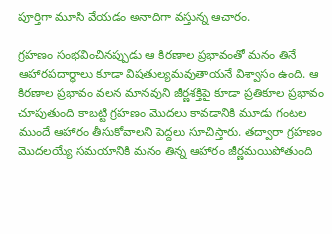పూర్తిగా మూసి వేయడం అనాదిగా వస్తున్న ఆచారం.

గ్రహణం సంభవించినప్పుడు ఆ కిరణాల ప్రభావంతో మనం తినే ఆహారపదార్ధాలు కూడా విషతుల్యమవుతాయనే విశ్వాసం ఉంది. ఆ కిరణాల ప్రభావం వలన మానవుని జీర్ణశక్తిపై కూడా ప్రతికూల ప్రభావం చూపుతుంది కాబట్టి గ్రహణం మొదలు కావడానికి మూడు గంటల ముందే ఆహారం తీసుకోవాలని పెద్దలు సూచిస్తారు. తద్వారా గ్రహణం మొదలయ్యే సమయానికి మనం తిన్న ఆహారం జీర్ణమయిపోతుంది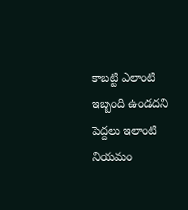కాబట్టి ఎలాంటి ఇబ్బంది ఉండదని పెద్దలు ఇలాంటి నియమం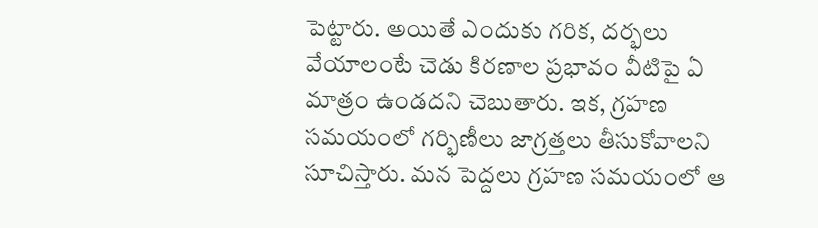పెట్టారు. అయితే ఎందుకు గరిక, దర్భలు వేయాలంటే చెడు కిరణాల ప్రభావం వీటిపై ఏ మాత్రం ఉండదని చెబుతారు. ఇక, గ్రహణ సమయంలో గర్భిణీలు జాగ్రత్తలు తీసుకోవాలని సూచిస్తారు. మన పెద్దలు గ్రహణ సమయంలో ఆ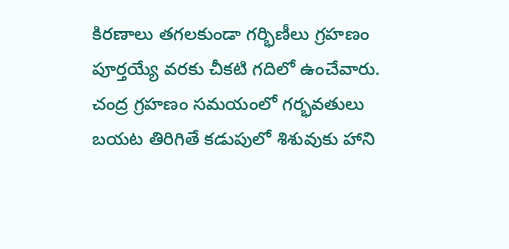కిరణాలు తగలకుండా గర్భిణీలు గ్రహణం పూర్తయ్యే వరకు చీకటి గదిలో ఉంచేవారు.
చంద్ర గ్రహణం సమయంలో గర్భవతులు బయట తిరిగితే కడుపులో శిశువుకు హాని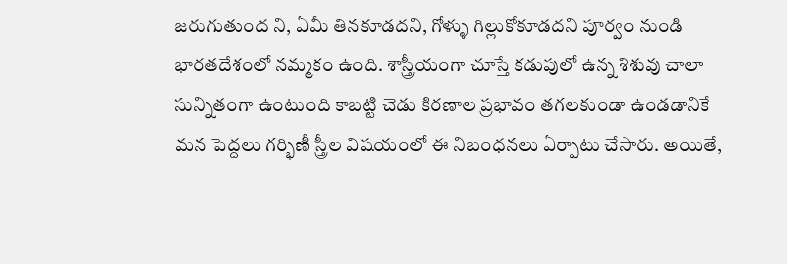జరుగుతుంద ని, ఏమీ తినకూడదని, గోళ్ళు గిల్లుకోకూడదని పూర్వం నుండి భారతదేశంలో నమ్మకం ఉంది. శాస్త్రీయంగా చూస్తే కడుపులో ఉన్న శిశువు చాలా సున్నితంగా ఉంటుంది కాబట్టి చెడు కిరణాల ప్రభావం తగలకుండా ఉండడానికే మన పెద్దలు గర్భిణీ స్త్రీల విషయంలో ఈ నిబంధనలు ఏర్పాటు చేసారు. అయితే,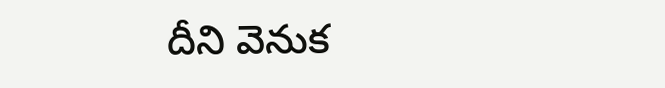దీని వెనుక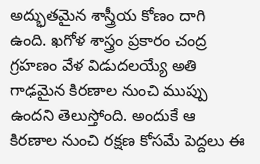అద్భుతమైన శాస్త్రీయ కోణం దాగి ఉంది. ఖగోళ శాస్త్రం ప్రకారం చంద్ర గ్రహణం వేళ విడుదలయ్యే అతి గాఢమైన కిరణాల నుంచి ముప్పు ఉందని తెలుస్తోంది. అందుకే ఆ కిరణాల నుంచి రక్షణ కోసమే పెద్దలు ఈ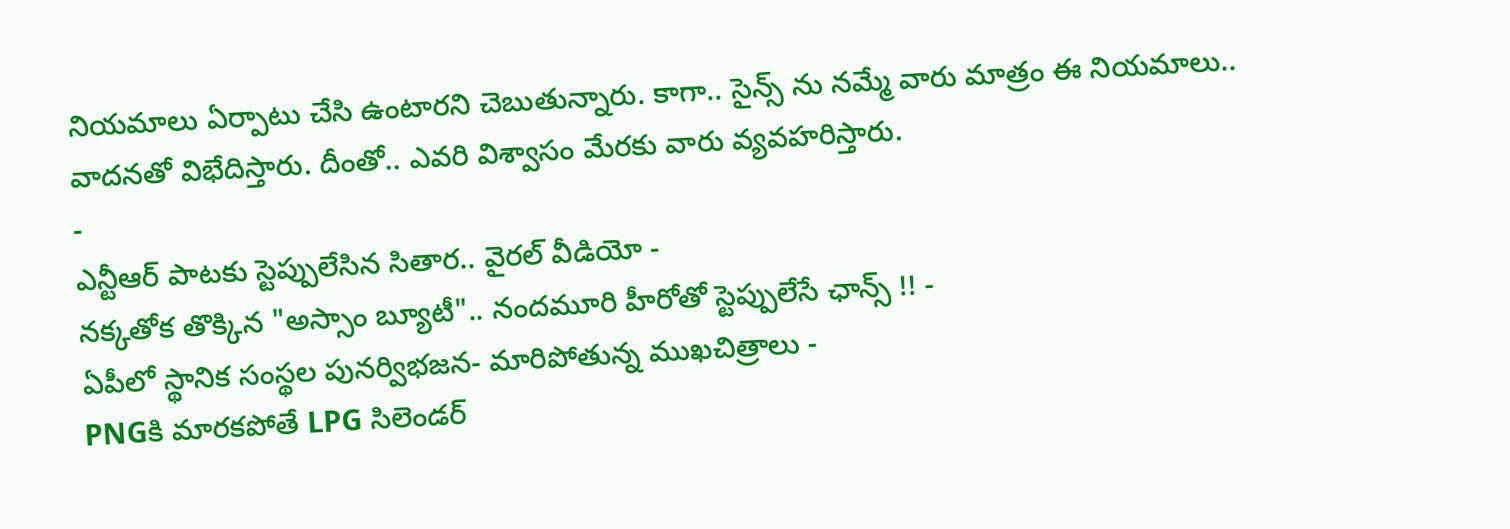నియమాలు ఏర్పాటు చేసి ఉంటారని చెబుతున్నారు. కాగా.. సైన్స్ ను నమ్మే వారు మాత్రం ఈ నియమాలు.. వాదనతో విభేదిస్తారు. దీంతో.. ఎవరి విశ్వాసం మేరకు వారు వ్యవహరిస్తారు.
-
ఎన్టీఆర్ పాటకు స్టెప్పులేసిన సితార.. వైరల్ వీడియో -
నక్కతోక తొక్కిన "అస్సాం బ్యూటీ".. నందమూరి హీరోతో స్టెప్పులేసే ఛాన్స్ !! -
ఏపీలో స్థానిక సంస్థల పునర్విభజన- మారిపోతున్న ముఖచిత్రాలు -
PNGకి మారకపోతే LPG సిలెండర్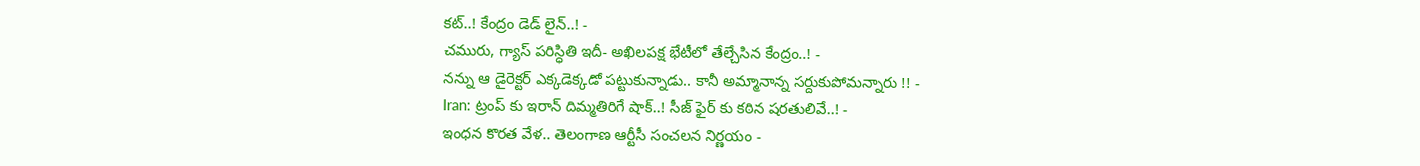కట్..! కేంద్రం డెడ్ లైన్..! -
చమురు, గ్యాస్ పరిస్ధితి ఇదీ- అఖిలపక్ష భేటీలో తేల్చేసిన కేంద్రం..! -
నన్ను ఆ డైరెక్టర్ ఎక్కడెక్కడో పట్టుకున్నాడు.. కానీ అమ్మానాన్న సర్దుకుపోమన్నారు !! -
Iran: ట్రంప్ కు ఇరాన్ దిమ్మతిరిగే షాక్..! సీజ్ ఫైర్ కు కఠిన షరతులివే..! -
ఇంధన కొరత వేళ.. తెలంగాణ ఆర్టీసీ సంచలన నిర్ణయం -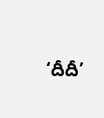‘దీదీ’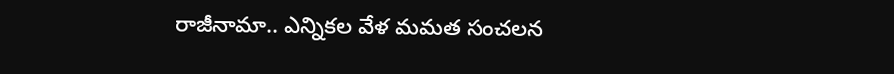రాజీనామా.. ఎన్నికల వేళ మమత సంచలన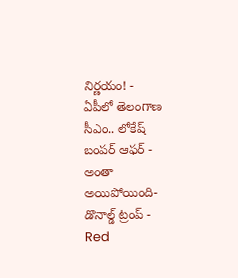నిర్ణయం! -
ఏపీలో తెలంగాణ సీఎం.. లోకేష్ బంపర్ ఆఫర్ -
అంతా అయిపోయింది- డొనాల్డ్ ట్రంప్ -
Red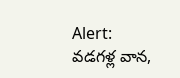Alert: వడగళ్ల వాన,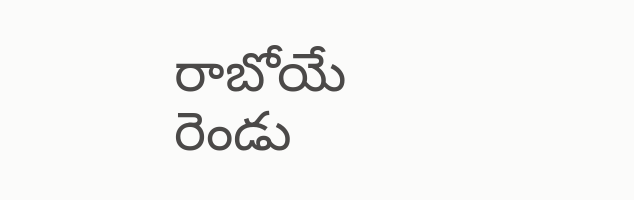రాబోయే రెండు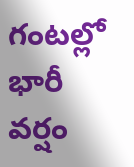గంటల్లో భారీ వర్షం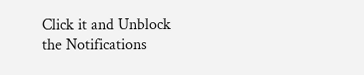Click it and Unblock the Notifications